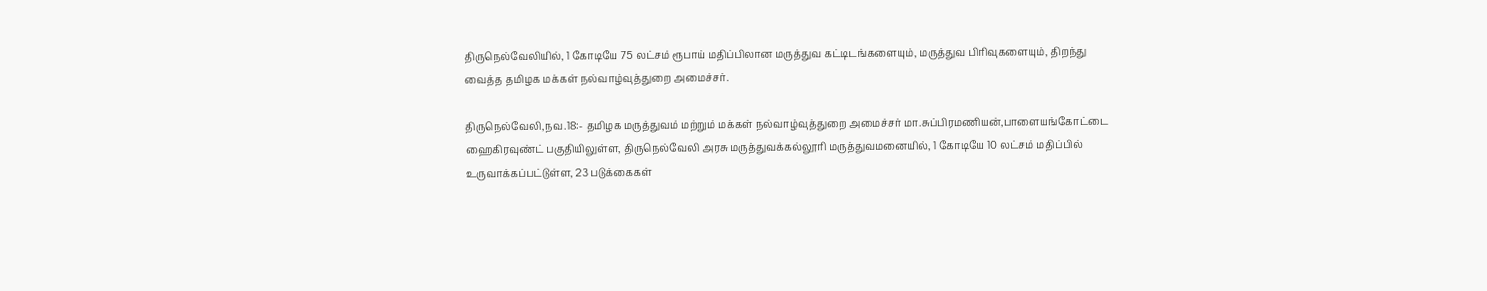திருநெல்வேலியில், 1 கோடியே 75 லட்சம் ரூபாய் மதிப்பிலான மருத்துவ கட்டிடங்களையும், மருத்துவ பிரிவுகளையும், திறந்து வைத்த தமிழக மக்கள் நல்வாழ்வுத்துறை அமைச்சர்.

திருநெல்வேலி,நவ.18:- தமிழக மருத்துவம் மற்றும் மக்கள் நல்வாழ்வுத்துறை அமைச்சர் மா.சுப்பிரமணியன்,பாளையங்கோட்டை ஹைகிரவுண்ட் பகுதியிலுள்ள, திருநெல்வேலி அரசு மருத்துவக்கல்லூரி மருத்துவமனையில், 1 கோடியே 10 லட்சம் மதிப்பில் உருவாக்கப்பட்டுள்ள, 23 படுக்கைகள்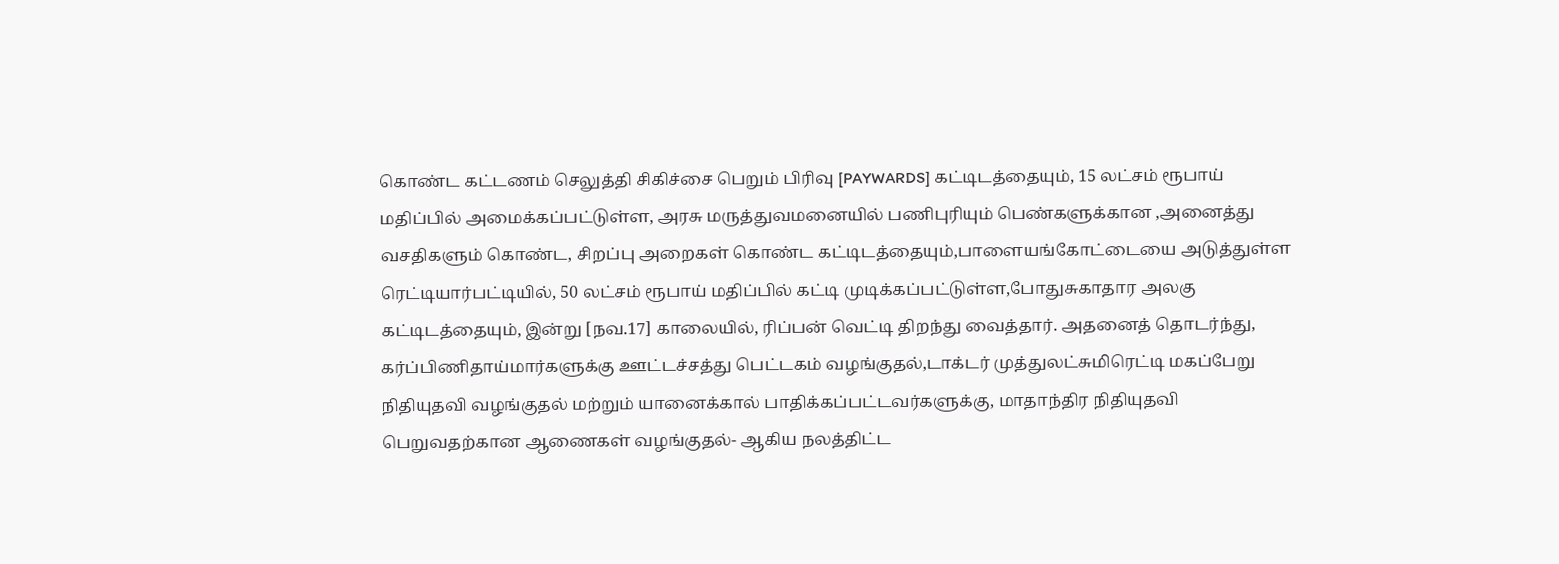கொண்ட கட்டணம் செலுத்தி சிகிச்சை பெறும் பிரிவு [PAYWARDS] கட்டிடத்தையும், 15 லட்சம் ரூபாய் மதிப்பில் அமைக்கப்பட்டுள்ள, அரசு மருத்துவமனையில் பணிபுரியும் பெண்களுக்கான ,அனைத்து வசதிகளும் கொண்ட, சிறப்பு அறைகள் கொண்ட கட்டிடத்தையும்,பாளையங்கோட்டையை அடுத்துள்ள ரெட்டியார்பட்டியில், 50 லட்சம் ரூபாய் மதிப்பில் கட்டி முடிக்கப்பட்டுள்ள,போதுசுகாதார அலகு கட்டிடத்தையும், இன்று [நவ.17] காலையில், ரிப்பன் வெட்டி திறந்து வைத்தார். அதனைத் தொடர்ந்து, கர்ப்பிணிதாய்மார்களுக்கு ஊட்டச்சத்து பெட்டகம் வழங்குதல்,டாக்டர் முத்துலட்சுமிரெட்டி மகப்பேறு நிதியுதவி வழங்குதல் மற்றும் யானைக்கால் பாதிக்கப்பட்டவர்களுக்கு, மாதாந்திர நிதியுதவி பெறுவதற்கான ஆணைகள் வழங்குதல்- ஆகிய நலத்திட்ட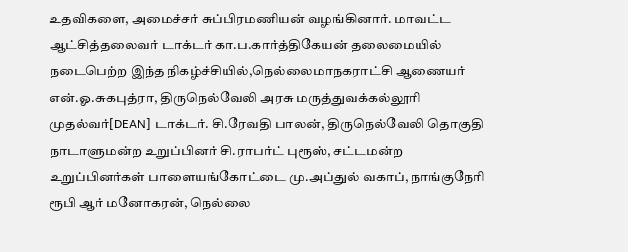உதவிகளை, அமைச்சர் சுப்பிரமணியன் வழங்கினார். மாவட்ட ஆட்சித்தலைவர் டாக்டர் கா.ப.கார்த்திகேயன் தலைமையில் நடைபெற்ற இந்த நிகழ்ச்சியில்,நெல்லைமாநகராட்சி ஆணையர் என்.ஓ.சுகபுத்ரா, திருநெல்வேலி அரசு மருத்துவக்கல்லூரி முதல்வர்[DEAN] டாக்டர். சி.ரேவதி பாலன், திருநெல்வேலி தொகுதி நாடாளுமன்ற உறுப்பினர் சி.ராபர்ட் புரூஸ், சட்டமன்ற உறுப்பினர்கள் பாளையங்கோட்டை மு.அப்துல் வகாப், நாங்குநேரி ரூபி ஆர் மனோகரன், நெல்லை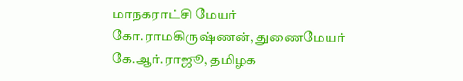மாநகராட்சி மேயர் கோ.ராமகிருஷ்ணன், துணைமேயர் கே.ஆர்.ராஜூ, தமிழக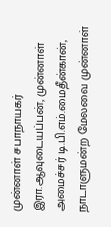முன்னாள் சபாநாயகர் இரா.ஆவுடையப்பன், முன்னாள் அமைச்சர் டி.பி.எம்.மைதீன்கான், நாடாளுமன்ற மேலவை முன்னாள்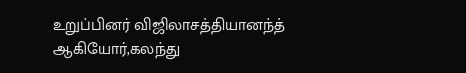உறுப்பினர் விஜிலாசத்தியானந்த் ஆகியோர்,கலந்து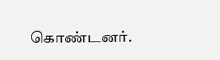கொண்டனர்.